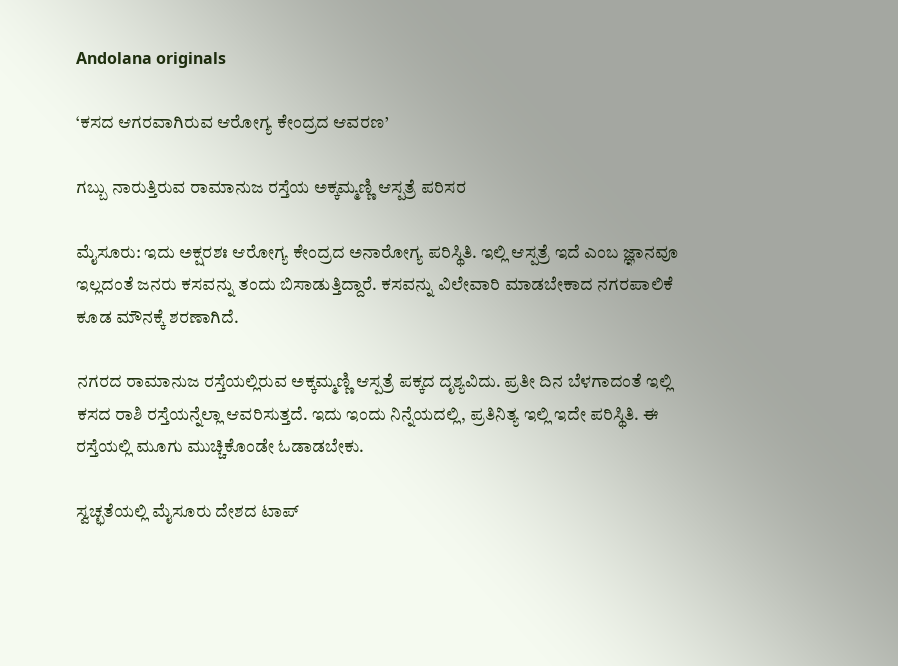Andolana originals

‘ಕಸದ ಆಗರವಾಗಿರುವ ಆರೋಗ್ಯ ಕೇಂದ್ರದ ಆವರಣ’

ಗಬ್ಬು ನಾರುತ್ತಿರುವ ರಾಮಾನುಜ ರಸ್ತೆಯ ಅಕ್ಕಮ್ಮಣ್ಣಿ ಆಸ್ಪತ್ರೆ ಪರಿಸರ

ಮೈಸೂರು: ಇದು ಅಕ್ಷರಶಃ ಆರೋಗ್ಯ ಕೇಂದ್ರದ ಅನಾರೋಗ್ಯ ಪರಿಸ್ಥಿತಿ. ಇಲ್ಲಿ ಆಸ್ಪತ್ರೆ ಇದೆ ಎಂಬ ಜ್ಞಾನವೂ ಇಲ್ಲದಂತೆ ಜನರು ಕಸವನ್ನು ತಂದು ಬಿಸಾಡುತ್ತಿದ್ದಾರೆ. ಕಸವನ್ನು ವಿಲೇವಾರಿ ಮಾಡಬೇಕಾದ ನಗರಪಾಲಿಕೆ ಕೂಡ ಮೌನಕ್ಕೆ ಶರಣಾಗಿದೆ.

ನಗರದ ರಾಮಾನುಜ ರಸ್ತೆಯಲ್ಲಿರುವ ಅಕ್ಕಮ್ಮಣ್ಣಿ ಆಸ್ಪತ್ರೆ ಪಕ್ಕದ ದೃಶ್ಯವಿದು. ಪ್ರತೀ ದಿನ ಬೆಳಗಾದಂತೆ ಇಲ್ಲಿ ಕಸದ ರಾಶಿ ರಸ್ತೆಯನ್ನೆಲ್ಲಾ ಆವರಿಸುತ್ತದೆ. ಇದು ಇಂದು ನಿನ್ನೆಯದಲ್ಲಿ, ಪ್ರತಿನಿತ್ಯ ಇಲ್ಲಿ ಇದೇ ಪರಿಸ್ಥಿತಿ. ಈ ರಸ್ತೆಯಲ್ಲಿ ಮೂಗು ಮುಚ್ಚಿಕೊಂಡೇ ಓಡಾಡಬೇಕು.

ಸ್ವಚ್ಛತೆಯಲ್ಲಿ ಮೈಸೂರು ದೇಶದ ಟಾಪ್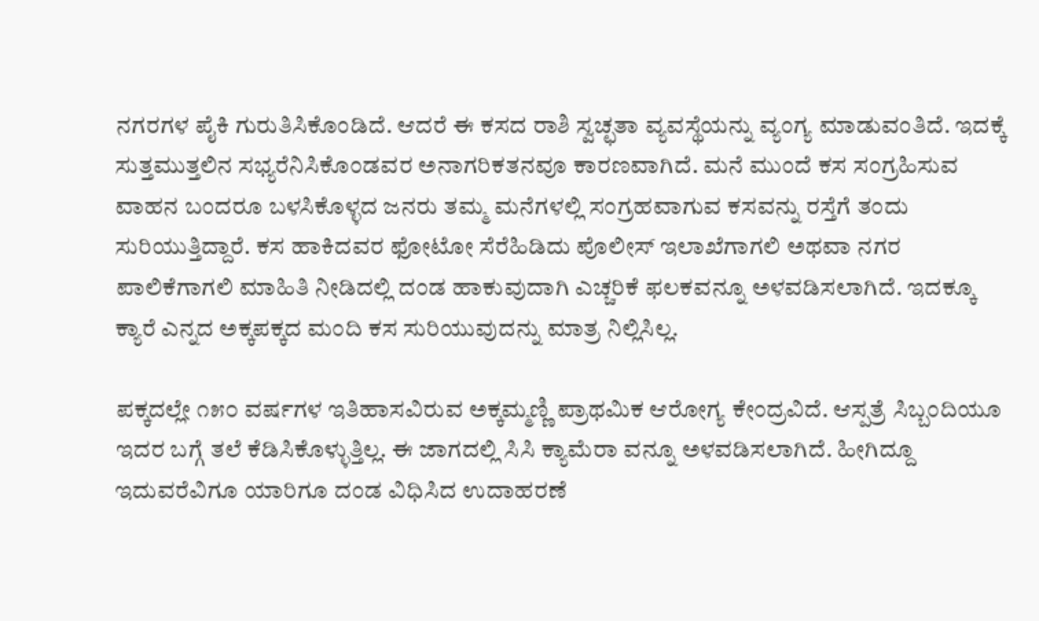ನಗರಗಳ ಪೈಕಿ ಗುರುತಿಸಿಕೊಂಡಿದೆ. ಆದರೆ ಈ ಕಸದ ರಾಶಿ ಸ್ವಚ್ಛತಾ ವ್ಯವಸ್ಥೆಯನ್ನು ವ್ಯಂಗ್ಯ ಮಾಡುವಂತಿದೆ. ಇದಕ್ಕೆ ಸುತ್ತಮುತ್ತಲಿನ ಸಭ್ಯರೆನಿಸಿಕೊಂಡವರ ಅನಾಗರಿಕತನವೂ ಕಾರಣವಾಗಿದೆ. ಮನೆ ಮುಂದೆ ಕಸ ಸಂಗ್ರಹಿಸುವ ವಾಹನ ಬಂದರೂ ಬಳಸಿಕೊಳ್ಳದ ಜನರು ತಮ್ಮ ಮನೆಗಳಲ್ಲಿ ಸಂಗ್ರಹವಾಗುವ ಕಸವನ್ನು ರಸ್ತೆಗೆ ತಂದು ಸುರಿಯುತ್ತಿದ್ದಾರೆ. ಕಸ ಹಾಕಿದವರ ಫೋಟೋ ಸೆರೆಹಿಡಿದು ಪೊಲೀಸ್ ಇಲಾಖೆಗಾಗಲಿ ಅಥವಾ ನಗರ ಪಾಲಿಕೆಗಾಗಲಿ ಮಾಹಿತಿ ನೀಡಿದಲ್ಲಿ ದಂಡ ಹಾಕುವುದಾಗಿ ಎಚ್ಚರಿಕೆ ಫಲಕವನ್ನೂ ಅಳವಡಿಸಲಾಗಿದೆ. ಇದಕ್ಕೂ ಕ್ಯಾರೆ ಎನ್ನದ ಅಕ್ಕಪಕ್ಕದ ಮಂದಿ ಕಸ ಸುರಿಯುವುದನ್ನು ಮಾತ್ರ ನಿಲ್ಲಿಸಿಲ್ಲ.

ಪಕ್ಕದಲ್ಲೇ ೧೫೦ ವರ್ಷಗಳ ಇತಿಹಾಸವಿರುವ ಅಕ್ಕಮ್ಮಣ್ಣಿ ಪ್ರಾಥಮಿಕ ಆರೋಗ್ಯ ಕೇಂದ್ರವಿದೆ. ಆಸ್ಪತ್ರೆ ಸಿಬ್ಬಂದಿಯೂ ಇದರ ಬಗ್ಗೆ ತಲೆ ಕೆಡಿಸಿಕೊಳ್ಳುತ್ತಿಲ್ಲ. ಈ ಜಾಗದಲ್ಲಿ ಸಿಸಿ ಕ್ಯಾಮೆರಾ ವನ್ನೂ ಅಳವಡಿಸಲಾಗಿದೆ. ಹೀಗಿದ್ದೂ ಇದುವರೆವಿಗೂ ಯಾರಿಗೂ ದಂಡ ವಿಧಿಸಿದ ಉದಾಹರಣೆ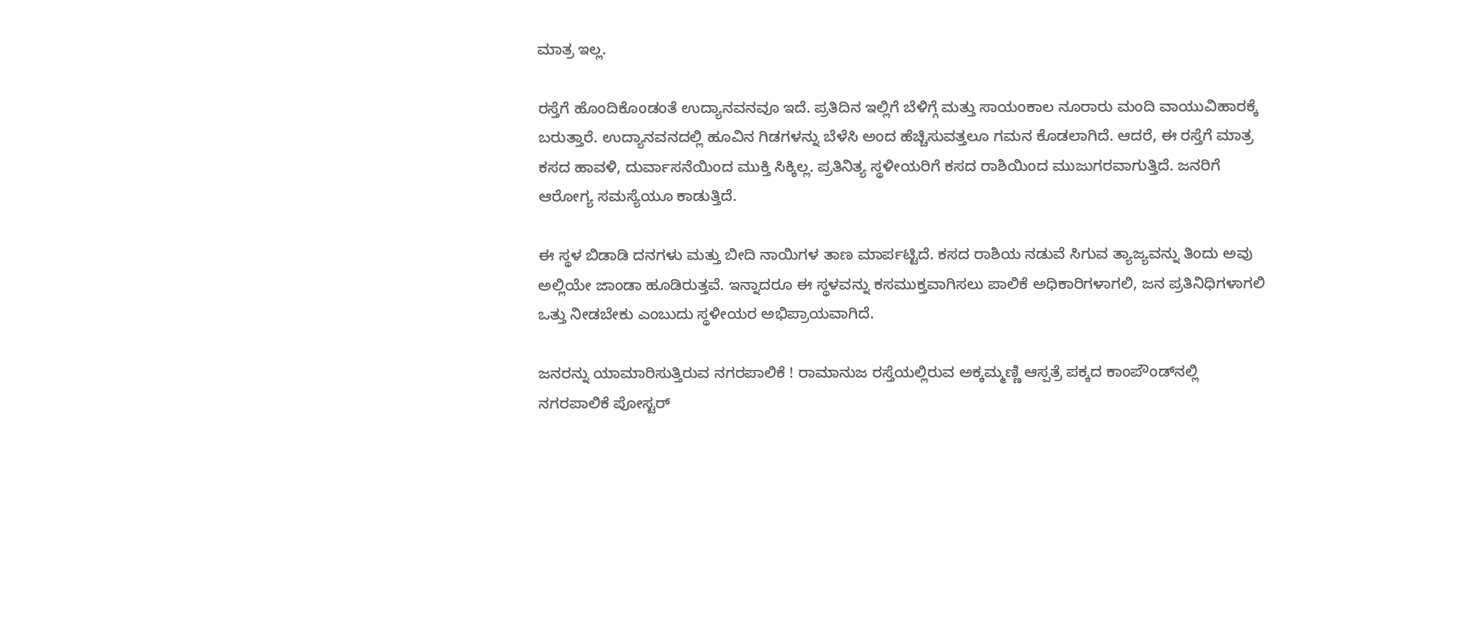ಮಾತ್ರ ಇಲ್ಲ.

ರಸ್ತೆಗೆ ಹೊಂದಿಕೊಂಡಂತೆ ಉದ್ಯಾನವನವೂ ಇದೆ. ಪ್ರತಿದಿನ ಇಲ್ಲಿಗೆ ಬೆಳಿಗ್ಗೆ ಮತ್ತು ಸಾಯಂಕಾಲ ನೂರಾರು ಮಂದಿ ವಾಯುವಿಹಾರಕ್ಕೆ ಬರುತ್ತಾರೆ. ಉದ್ಯಾನವನದಲ್ಲಿ ಹೂವಿನ ಗಿಡಗಳನ್ನು ಬೆಳೆಸಿ ಅಂದ ಹೆಚ್ಚಿಸುವತ್ತಲೂ ಗಮನ ಕೊಡಲಾಗಿದೆ. ಆದರೆ, ಈ ರಸ್ತೆಗೆ ಮಾತ್ರ ಕಸದ ಹಾವಳಿ, ದುರ್ವಾಸನೆಯಿಂದ ಮುಕ್ತಿ ಸಿಕ್ಕಿಲ್ಲ. ಪ್ರತಿನಿತ್ಯ ಸ್ಥಳೀಯರಿಗೆ ಕಸದ ರಾಶಿಯಿಂದ ಮುಜುಗರವಾಗುತ್ತಿದೆ. ಜನರಿಗೆ ಆರೋಗ್ಯ ಸಮಸ್ಯೆಯೂ ಕಾಡುತ್ತಿದೆ.

ಈ ಸ್ಥಳ ಬಿಡಾಡಿ ದನಗಳು ಮತ್ತು ಬೀದಿ ನಾಯಿಗಳ ತಾಣ ಮಾರ್ಪಟ್ಟಿದೆ. ಕಸದ ರಾಶಿಯ ನಡುವೆ ಸಿಗುವ ತ್ಯಾಜ್ಯವನ್ನು ತಿಂದು ಅವು ಅಲ್ಲಿಯೇ ಜಾಂಡಾ ಹೂಡಿರುತ್ತವೆ. ಇನ್ನಾದರೂ ಈ ಸ್ಥಳವನ್ನು ಕಸಮುಕ್ತವಾಗಿಸಲು ಪಾಲಿಕೆ ಅಧಿಕಾರಿಗಳಾಗಲಿ, ಜನ ಪ್ರತಿನಿಧಿಗಳಾಗಲಿ ಒತ್ತು ನೀಡಬೇಕು ಎಂಬುದು ಸ್ಥಳೀಯರ ಅಭಿಪ್ರಾಯವಾಗಿದೆ.

ಜನರನ್ನು ಯಾಮಾರಿಸುತ್ತಿರುವ ನಗರಪಾಲಿಕೆ ! ರಾಮಾನುಜ ರಸ್ತೆಯಲ್ಲಿರುವ ಅಕ್ಕಮ್ಮಣ್ಣಿ ಆಸ್ಪತ್ರೆ ಪಕ್ಕದ ಕಾಂಪೌಂಡ್‌ನಲ್ಲಿ ನಗರಪಾಲಿಕೆ ಪೋಸ್ಟರ್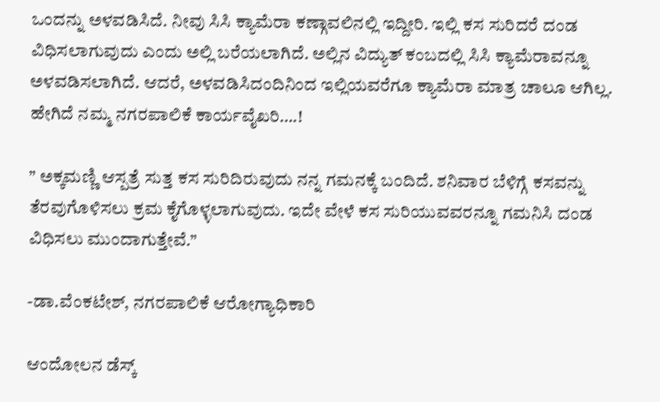ಒಂದನ್ನು ಅಳವಡಿಸಿದೆ. ನೀವು ಸಿಸಿ ಕ್ಯಾಮೆರಾ ಕಣ್ಗಾವಲಿನಲ್ಲಿ ಇದ್ದೀರಿ. ಇಲ್ಲಿ ಕಸ ಸುರಿದರೆ ದಂಡ ವಿಧಿಸಲಾಗುವುದು ಎಂದು ಅಲ್ಲಿ ಬರೆಯಲಾಗಿದೆ. ಅಲ್ಲಿನ ವಿದ್ಯುತ್ ಕಂಬದಲ್ಲಿ ಸಿಸಿ ಕ್ಯಾಮೆರಾವನ್ನೂ ಅಳವಡಿಸಲಾಗಿದೆ. ಆದರೆ, ಅಳವಡಿಸಿದಂದಿನಿಂದ ಇಲ್ಲಿಯವರೆಗೂ ಕ್ಯಾಮೆರಾ ಮಾತ್ರ ಚಾಲೂ ಆಗಿಲ್ಲ. ಹೇಗಿದೆ ನಮ್ಮ ನಗರಪಾಲಿಕೆ ಕಾರ್ಯವೈಖರಿ….!

” ಅಕ್ಕಮಣ್ಣಿ ಆಸ್ಪತ್ರೆ ಸುತ್ತ ಕಸ ಸುರಿದಿರುವುದು ನನ್ನ ಗಮನಕ್ಕೆ ಬಂದಿದೆ. ಶನಿವಾರ ಬೆಳಿಗ್ಗೆ ಕಸವನ್ನು ತೆರವುಗೊಳಿಸಲು ಕ್ರಮ ಕೈಗೊಳ್ಳಲಾಗುವುದು. ಇದೇ ವೇಳೆ ಕಸ ಸುರಿಯುವವರನ್ನೂ ಗಮನಿಸಿ ದಂಡ ವಿಧಿಸಲು ಮುಂದಾಗುತ್ತೇವೆ.”

-ಡಾ.ವೆಂಕಟೇಶ್, ನಗರಪಾಲಿಕೆ ಆರೋಗ್ಯಾಧಿಕಾರಿ

ಆಂದೋಲನ ಡೆಸ್ಕ್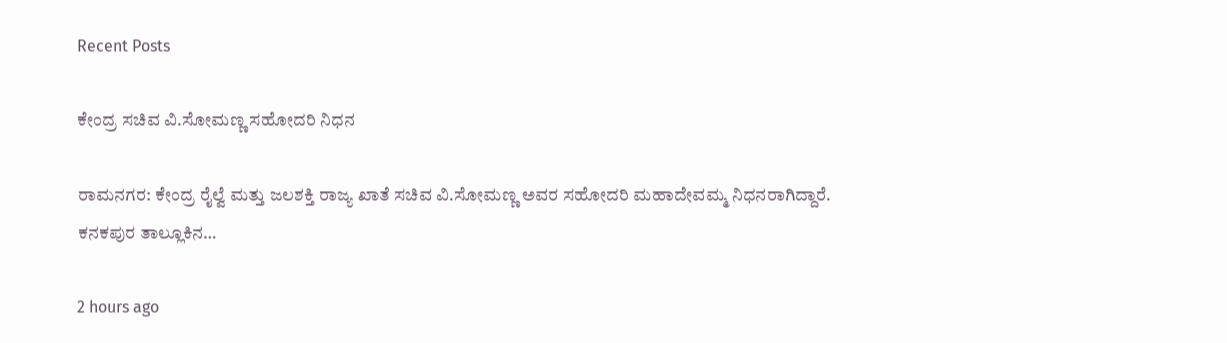Recent Posts

ಕೇಂದ್ರ ಸಚಿವ ವಿ.ಸೋಮಣ್ಣ ಸಹೋದರಿ ನಿಧನ

ರಾಮನಗರ: ಕೇಂದ್ರ ರೈಲ್ವೆ ಮತ್ತು ಜಲಶಕ್ತಿ ರಾಜ್ಯ ಖಾತೆ ಸಚಿವ ವಿ.ಸೋಮಣ್ಣ ಅವರ ಸಹೋದರಿ ಮಹಾದೇವಮ್ಮ ನಿಧನರಾಗಿದ್ದಾರೆ. ಕನಕಪುರ ತಾಲ್ಲೂಕಿನ…

2 hours ago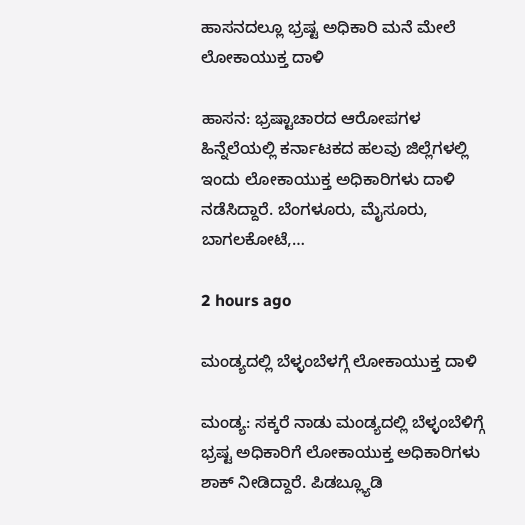ಹಾಸನದಲ್ಲೂ ಭ್ರಷ್ಟ ಅಧಿಕಾರಿ ಮನೆ ಮೇಲೆ ಲೋಕಾಯುಕ್ತ ದಾಳಿ

ಹಾಸನ: ಭ್ರಷ್ಟಾಚಾರದ ಆರೋಪಗಳ ಹಿನ್ನೆಲೆಯಲ್ಲಿ ಕರ್ನಾಟಕದ ಹಲವು ಜಿಲ್ಲೆಗಳಲ್ಲಿ ಇಂದು ಲೋಕಾಯುಕ್ತ ಅಧಿಕಾರಿಗಳು ದಾಳಿ ನಡೆಸಿದ್ದಾರೆ. ಬೆಂಗಳೂರು, ಮೈಸೂರು, ಬಾಗಲಕೋಟೆ,…

2 hours ago

ಮಂಡ್ಯದಲ್ಲಿ ಬೆಳ್ಳಂಬೆಳಗ್ಗೆ ಲೋಕಾಯುಕ್ತ ದಾಳಿ

ಮಂಡ್ಯ: ಸಕ್ಕರೆ ನಾಡು ಮಂಡ್ಯದಲ್ಲಿ ಬೆಳ್ಳಂಬೆಳಿಗ್ಗೆ ಭ್ರಷ್ಟ ಅಧಿಕಾರಿಗೆ ಲೋಕಾಯುಕ್ತ ಅಧಿಕಾರಿಗಳು ಶಾಕ್‌ ನೀಡಿದ್ದಾರೆ. ಪಿಡಬ್ಲ್ಯೂಡಿ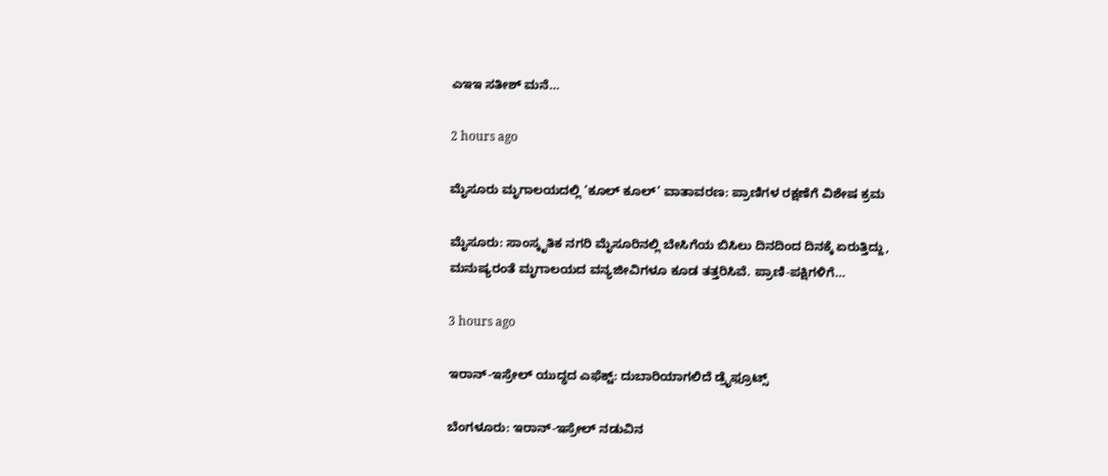ಎಇಇ ಸತೀಶ್ ಮನೆ…

2 hours ago

ಮೈಸೂರು ಮೃಗಾಲಯದಲ್ಲಿ ‘ಕೂಲ್ ಕೂಲ್’ ವಾತಾವರಣ: ಪ್ರಾಣಿಗಳ ರಕ್ಷಣೆಗೆ ವಿಶೇಷ ಕ್ರಮ

ಮೈಸೂರು: ಸಾಂಸ್ಕೃತಿಕ ನಗರಿ ಮೈಸೂರಿನಲ್ಲಿ ಬೇಸಿಗೆಯ ಬಿಸಿಲು ದಿನದಿಂದ ದಿನಕ್ಕೆ ಏರುತ್ತಿದ್ದು, ಮನುಷ್ಯರಂತೆ ಮೃಗಾಲಯದ ವನ್ಯಜೀವಿಗಳೂ ಕೂಡ ತತ್ತರಿಸಿವೆ. ಪ್ರಾಣಿ-ಪಕ್ಷಿಗಳಿಗೆ…

3 hours ago

ಇರಾನ್‌-ಇಸ್ರೇಲ್‌ ಯುದ್ಧದ ಎಫೆಕ್ಟ್: ದುಬಾರಿಯಾಗಲಿದೆ ಡ್ರೈಫ್ರೂಟ್ಸ್‌

ಬೆಂಗಳೂರು: ಇರಾನ್-ಇಸ್ರೇಲ್‌ ನಡುವಿನ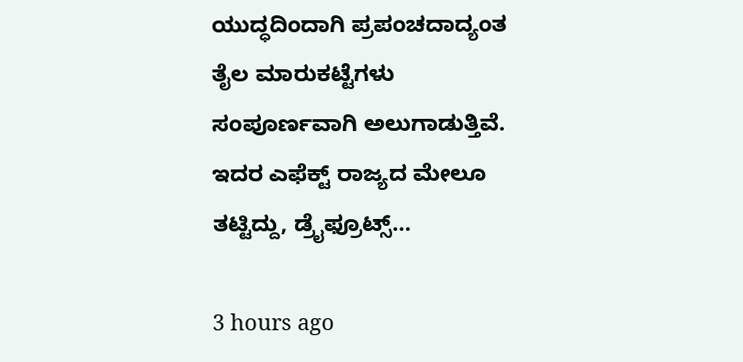ಯುದ್ಧದಿಂದಾಗಿ ಪ್ರಪಂಚದಾದ್ಯಂತ ತೈಲ ಮಾರುಕಟ್ಟೆಗಳು ಸಂಪೂರ್ಣವಾಗಿ ಅಲುಗಾಡುತ್ತಿವೆ. ಇದರ ಎಫೆಕ್ಟ್‌ ರಾಜ್ಯದ ಮೇಲೂ ತಟ್ಟಿದ್ದು, ಡ್ರೈಫ್ರೂಟ್ಸ್‌…

3 hours ago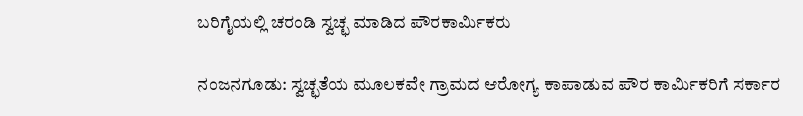ಬರಿಗೈಯಲ್ಲಿ ಚರಂಡಿ ಸ್ವಚ್ಛ ಮಾಡಿದ ಪೌರಕಾರ್ಮಿಕರು

ನಂಜನಗೂಡು: ಸ್ವಚ್ಛತೆಯ ಮೂಲಕವೇ ಗ್ರಾಮದ ಆರೋಗ್ಯ ಕಾಪಾಡುವ ಪೌರ ಕಾರ್ಮಿಕರಿಗೆ ಸರ್ಕಾರ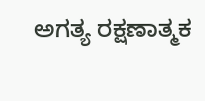ಅಗತ್ಯ ರಕ್ಷಣಾತ್ಮಕ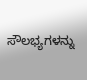ಸೌಲಭ್ಯಗಳನ್ನು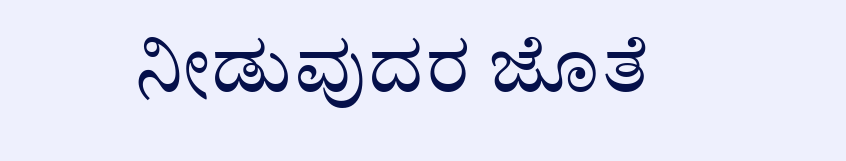ನೀಡುವುದರ ಜೊತೆ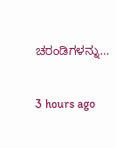ಚರಂಡಿಗಳನ್ನು…

3 hours ago